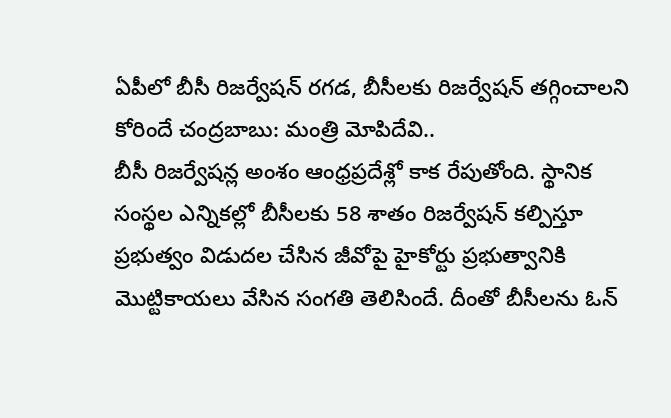ఏపీలో బీసీ రిజర్వేషన్ రగడ, బీసీలకు రిజర్వేషన్ తగ్గించాలని కోరిందే చంద్రబాబు: మంత్రి మోపిదేవి..
బీసీ రిజర్వేషన్ల అంశం ఆంధ్రప్రదేశ్లో కాక రేపుతోంది. స్థానిక సంస్థల ఎన్నికల్లో బీసీలకు 58 శాతం రిజర్వేషన్ కల్పిస్తూ ప్రభుత్వం విడుదల చేసిన జీవోపై హైకోర్టు ప్రభుత్వానికి మొట్టికాయలు వేసిన సంగతి తెలిసిందే. దీంతో బీసీలను ఓన్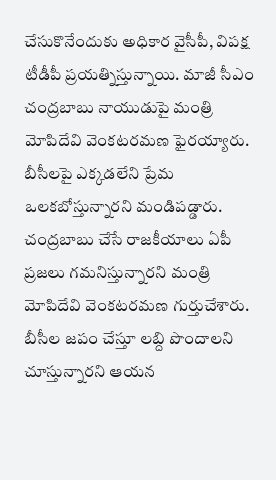చేసుకొనేందుకు అధికార వైసీపీ, విపక్ష టీడీపీ ప్రయత్నిస్తున్నాయి. మాజీ సీఎం చంద్రబాబు నాయుడుపై మంత్రి మోపిదేవి వెంకటరమణ ఫైరయ్యారు. బీసీలపై ఎక్కడలేని ప్రేమ ఒలకబోస్తున్నారని మండిపడ్డారు.
చంద్రబాబు చేసే రాజకీయాలు ఏపీ ప్రజలు గమనిస్తున్నారని మంత్రి మోపిదేవి వెంకటరమణ గుర్తుచేశారు. బీసీల జపం చేస్తూ లబ్ది పొందాలని చూస్తున్నారని ఆయన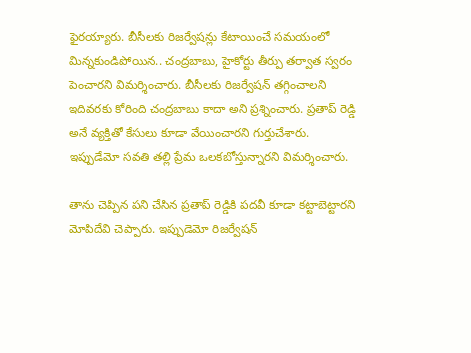ఫైరయ్యారు. బీసీలకు రిజర్వేషన్లు కేటాయించే సమయంలో మిన్నకుండిపోయిన.. చంద్రబాబు, హైకోర్టు తీర్పు తర్వాత స్వరం పెంచారని విమర్శించారు. బీసీలకు రిజర్వేషన్ తగ్గించాలని ఇదివరకు కోరింది చంద్రబాబు కాదా అని ప్రశ్నించారు. ప్రతాప్ రెడ్డి అనే వ్యక్తితో కేసులు కూడా వేయించారని గుర్తుచేశారు. ఇప్పుడేమో సవతి తల్లి ప్రేమ ఒలకబోస్తున్నారని విమర్శించారు.

తాను చెప్పిన పని చేసిన ప్రతాప్ రెడ్డికి పదవీ కూడా కట్టాబెట్టారని మోపిదేవి చెప్పారు. ఇప్పుడెమో రిజర్వేషన్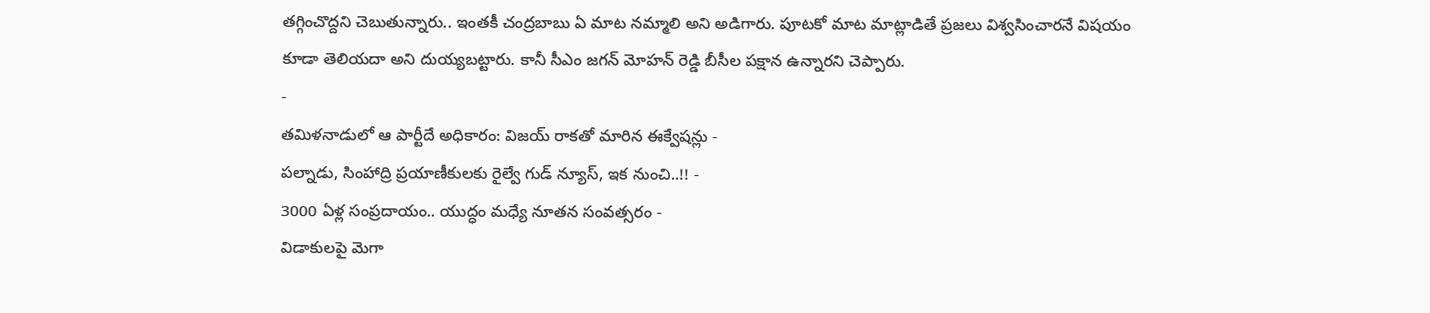తగ్గించొద్దని చెబుతున్నారు.. ఇంతకీ చంద్రబాబు ఏ మాట నమ్మాలి అని అడిగారు. పూటకో మాట మాట్లాడితే ప్రజలు విశ్వసించారనే విషయం కూడా తెలియదా అని దుయ్యబట్టారు. కానీ సీఎం జగన్ మోహన్ రెడ్డి బీసీల పక్షాన ఉన్నారని చెప్పారు.
-
తమిళనాడులో ఆ పార్టీదే అధికారం: విజయ్ రాకతో మారిన ఈక్వేషన్లు -
పల్నాడు, సింహాద్రి ప్రయాణీకులకు రైల్వే గుడ్ న్యూస్, ఇక నుంచి..!! -
3000 ఏళ్ల సంప్రదాయం.. యుద్ధం మధ్యే నూతన సంవత్సరం -
విడాకులపై మెగా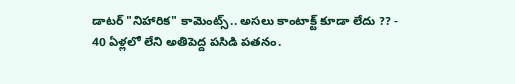డాటర్ "నిహారిక" కామెంట్స్.. అసలు కాంటాక్ట్ కూడా లేదు ?? -
40 ఏళ్లలో లేని అతిపెద్ద పసిడి పతనం.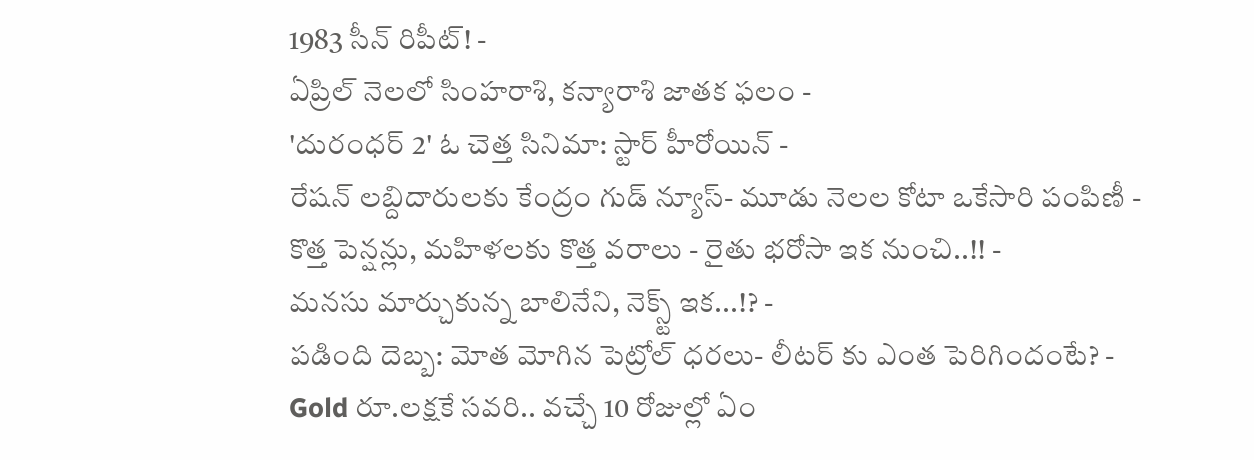1983 సీన్ రిపీట్! -
ఏప్రిల్ నెలలో సింహరాశి, కన్యారాశి జాతక ఫలం -
'దురంధర్ 2' ఓ చెత్త సినిమా: స్టార్ హీరోయిన్ -
రేషన్ లబ్దిదారులకు కేంద్రం గుడ్ న్యూస్- మూడు నెలల కోటా ఒకేసారి పంపిణీ -
కొత్త పెన్షన్లు, మహిళలకు కొత్త వరాలు - రైతు భరోసా ఇక నుంచి..!! -
మనసు మార్చుకున్న బాలినేని, నెక్స్ట్ ఇక...!? -
పడింది దెబ్బ: మోత మోగిన పెట్రోల్ ధరలు- లీటర్ కు ఎంత పెరిగిందంటే? -
Gold రూ.లక్షకే సవరి.. వచ్చే 10 రోజుల్లో ఏం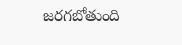జరగబోతుంది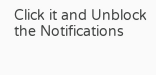Click it and Unblock the Notifications